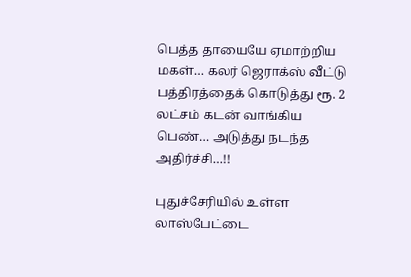பெத்த தாயையே ஏமாற்றிய மகள்… கலர் ஜெராக்ஸ் வீட்டு பத்திரத்தைக் கொடுத்து ரூ. 2 லட்சம் கடன் வாங்கிய பெண்… அடுத்து நடந்த அதிர்ச்சி…!!

புதுச்சேரியில் உள்ள லாஸ்பேட்டை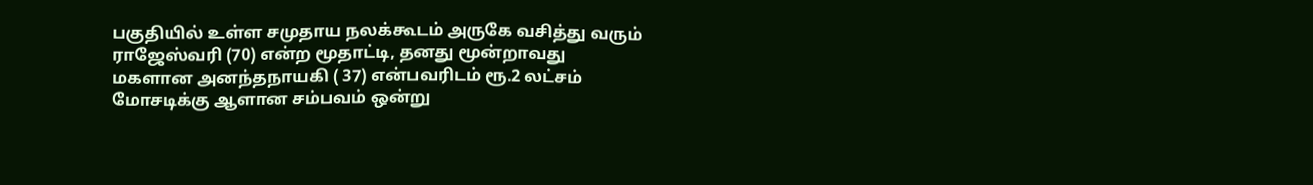பகுதியில் உள்ள சமுதாய நலக்கூடம் அருகே வசித்து வரும் ராஜேஸ்வரி (70) என்ற மூதாட்டி, தனது மூன்றாவது மகளான அனந்தநாயகி ( 37) என்பவரிடம் ரூ.2 லட்சம் மோசடிக்கு ஆளான சம்பவம் ஒன்று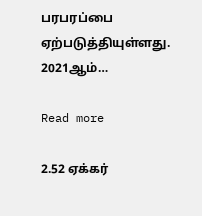பரபரப்பை ஏற்படுத்தியுள்ளது. 2021ஆம்…

Read more

2.52 ஏக்கர்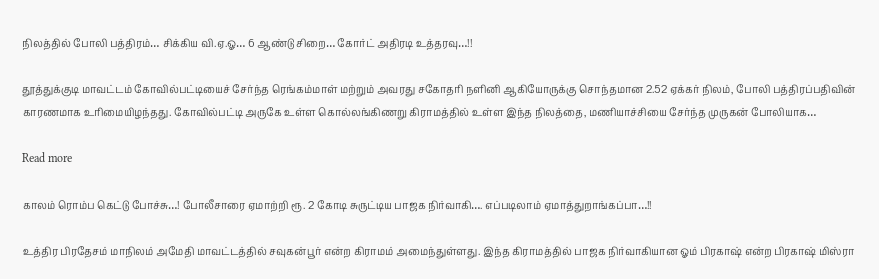நிலத்தில் போலி பத்திரம்… சிக்கிய வி.ஏ.ஓ… 6 ஆண்டு சிறை… கோர்ட் அதிரடி உத்தரவு…!!

தூத்துக்குடி மாவட்டம் கோவில்பட்டியைச் சேர்ந்த ரெங்கம்மாள் மற்றும் அவரது சகோதரி நளினி ஆகியோருக்கு சொந்தமான 2.52 ஏக்கர் நிலம், போலி பத்திரப்பதிவின் காரணமாக உரிமையிழந்தது. கோவில்பட்டி அருகே உள்ள கொல்லங்கிணறு கிராமத்தில் உள்ள இந்த நிலத்தை, மணியாச்சியை சேர்ந்த முருகன் போலியாக…

Read more

காலம் ரொம்ப கெட்டு போச்சு…! போலீசாரை ஏமாற்றி ரூ. 2 கோடி சுருட்டிய பாஜக நிர்வாகி…. எப்படிலாம் ஏமாத்துறாங்கப்பா…!!

உத்திர பிரதேசம் மாநிலம் அமேதி மாவட்டத்தில் சவுகன்பூர் என்ற கிராமம் அமைந்துள்ளது. இந்த கிராமத்தில் பாஜக நிர்வாகியான ஓம் பிரகாஷ் என்ற பிரகாஷ் மிஸ்ரா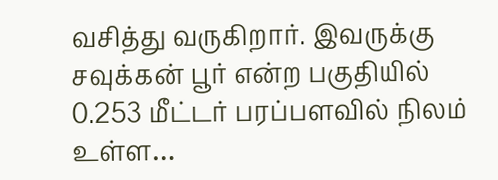வசித்து வருகிறார். இவருக்கு சவுக்கன் பூர் என்ற பகுதியில் 0.253 மீட்டர் பரப்பளவில் நிலம் உள்ள…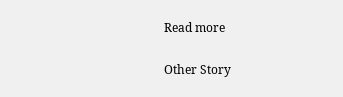Read more

Other Story